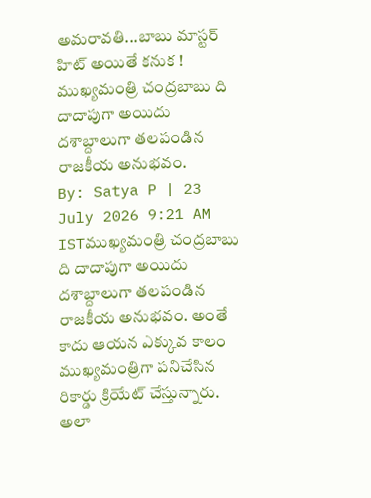అమరావతి...బాబు మాస్టర్ హిట్ అయితే కనుక !
ముఖ్యమంత్రి చంద్రబాబు ది దాదాపుగా అయిదు దశాబ్దాలుగా తలపండిన రాజకీయ అనుభవం.
By: Satya P | 23 July 2026 9:21 AM ISTముఖ్యమంత్రి చంద్రబాబు ది దాదాపుగా అయిదు దశాబ్దాలుగా తలపండిన రాజకీయ అనుభవం. అంతే కాదు ఆయన ఎక్కువ కాలం ముఖ్యమంత్రిగా పనిచేసిన రికార్డు క్రియేట్ చేస్తున్నారు. అలా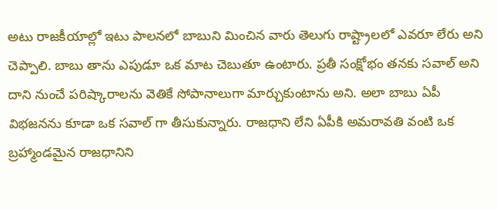అటు రాజకీయాల్లో ఇటు పాలనలో బాబుని మించిన వారు తెలుగు రాష్ట్రాలలో ఎవరూ లేరు అని చెప్పాలి. బాబు తాను ఎపుడూ ఒక మాట చెబుతూ ఉంటారు. ప్రతీ సంక్షోభం తనకు సవాల్ అని దాని నుంచే పరిష్కారాలను వెతికే సోపానాలుగా మార్చుకుంటాను అని. అలా బాబు ఏపీ విభజనను కూడా ఒక సవాల్ గా తీసుకున్నారు. రాజధాని లేని ఏపీకి అమరావతి వంటి ఒక బ్రహ్మాండమైన రాజధానిని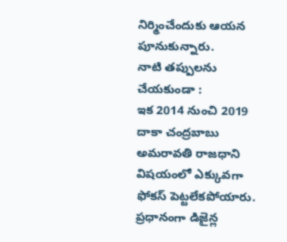నిర్మించేందుకు ఆయన పూనుకున్నారు.
నాటి తప్పులను చేయకుండా :
ఇక 2014 నుంచి 2019 దాకా చంద్రబాబు అమరావతి రాజధాని విషయంలో ఎక్కువగా ఫోకస్ పెట్టలేకపోయారు. ప్రధానంగా డిజైన్ల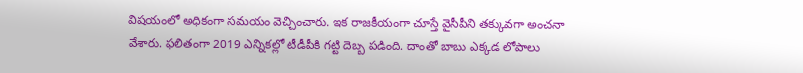విషయంలో అధికంగా సమయం వెచ్చించారు. ఇక రాజకీయంగా చూస్తే వైసీపీని తక్కువగా అంచనా వేశారు. ఫలితంగా 2019 ఎన్నికల్లో టీడీపీకి గట్టి దెబ్బ పడింది. దాంతో బాబు ఎక్కడ లోపాలు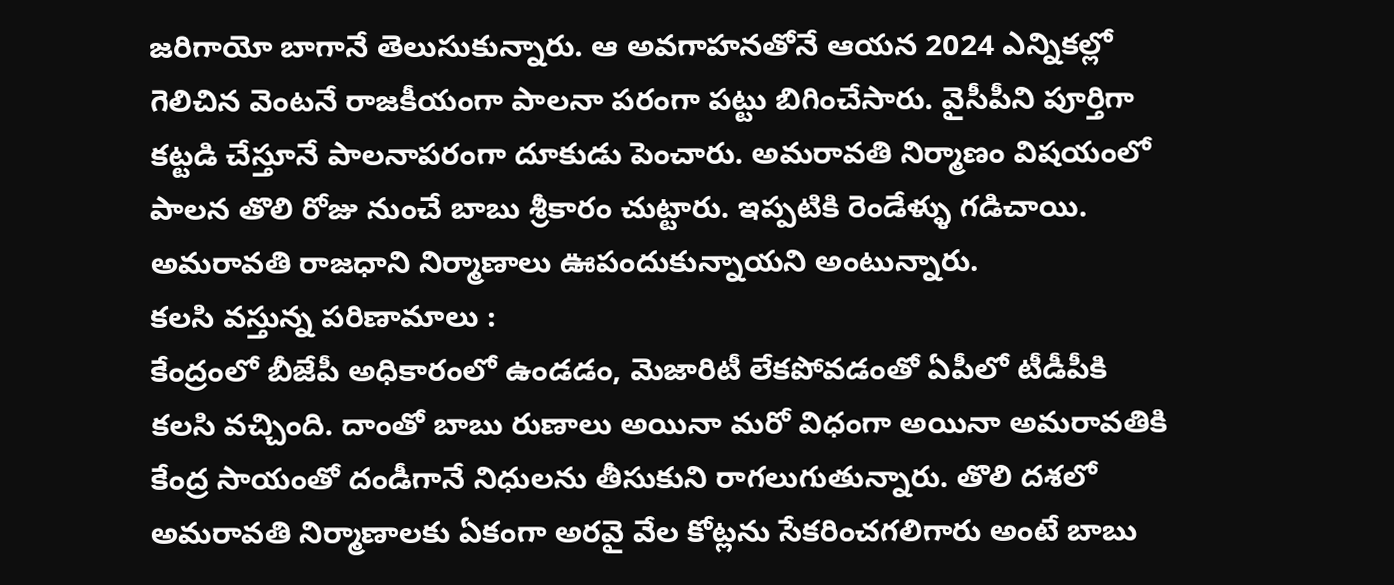జరిగాయో బాగానే తెలుసుకున్నారు. ఆ అవగాహనతోనే ఆయన 2024 ఎన్నికల్లో గెలిచిన వెంటనే రాజకీయంగా పాలనా పరంగా పట్టు బిగించేసారు. వైసీపీని పూర్తిగా కట్టడి చేస్తూనే పాలనాపరంగా దూకుడు పెంచారు. అమరావతి నిర్మాణం విషయంలో పాలన తొలి రోజు నుంచే బాబు శ్రీకారం చుట్టారు. ఇప్పటికి రెండేళ్ళు గడిచాయి. అమరావతి రాజధాని నిర్మాణాలు ఊపందుకున్నాయని అంటున్నారు.
కలసి వస్తున్న పరిణామాలు :
కేంద్రంలో బీజేపీ అధికారంలో ఉండడం, మెజారిటీ లేకపోవడంతో ఏపీలో టీడీపీకి కలసి వచ్చింది. దాంతో బాబు రుణాలు అయినా మరో విధంగా అయినా అమరావతికి కేంద్ర సాయంతో దండీగానే నిధులను తీసుకుని రాగలుగుతున్నారు. తొలి దశలో అమరావతి నిర్మాణాలకు ఏకంగా అరవై వేల కోట్లను సేకరించగలిగారు అంటే బాబు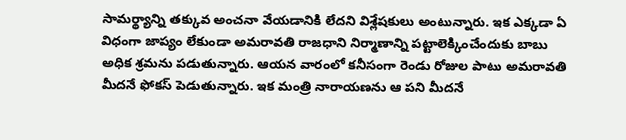సామర్థ్యాన్ని తక్కువ అంచనా వేయడానికి లేదని విశ్లేషకులు అంటున్నారు. ఇక ఎక్కడా ఏ విధంగా జాప్యం లేకుండా అమరావతి రాజధాని నిర్మాణాన్ని పట్టాలెక్కించేందుకు బాబు అధిక శ్రమను పడుతున్నారు. ఆయన వారంలో కనీసంగా రెండు రోజుల పాటు అమరావతి మీదనే ఫోకస్ పెడుతున్నారు. ఇక మంత్రి నారాయణను ఆ పని మీదనే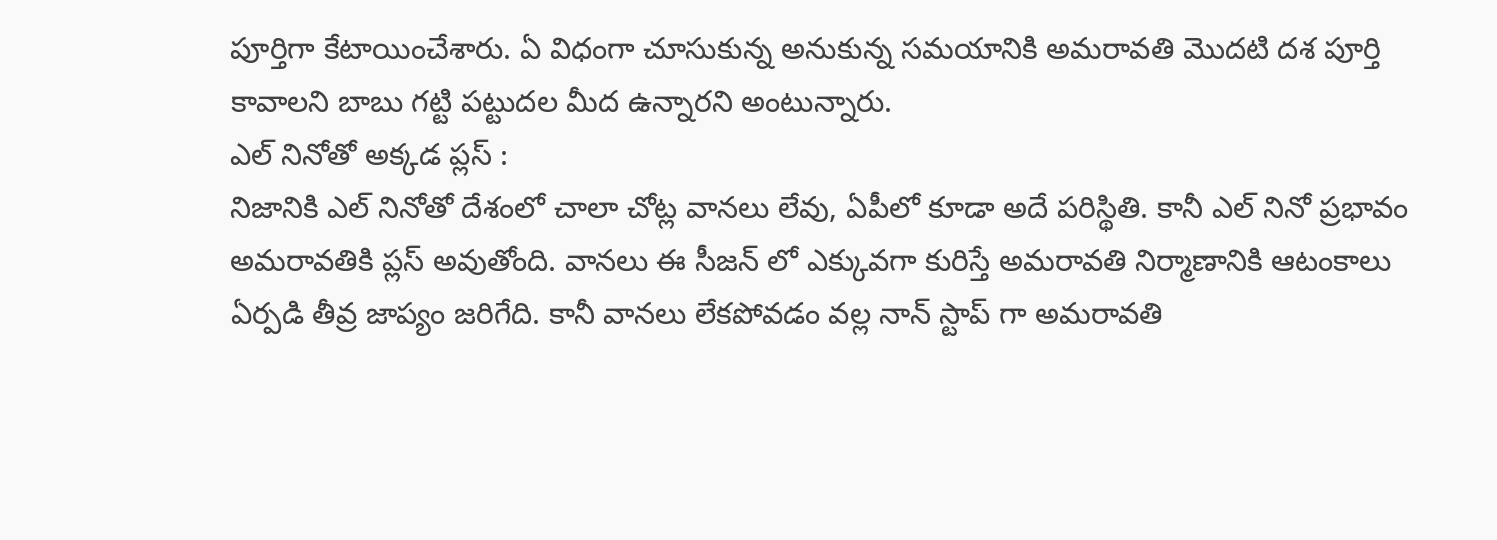పూర్తిగా కేటాయించేశారు. ఏ విధంగా చూసుకున్న అనుకున్న సమయానికి అమరావతి మొదటి దశ పూర్తి కావాలని బాబు గట్టి పట్టుదల మీద ఉన్నారని అంటున్నారు.
ఎల్ నినోతో అక్కడ ప్లస్ :
నిజానికి ఎల్ నినోతో దేశంలో చాలా చోట్ల వానలు లేవు, ఏపీలో కూడా అదే పరిస్థితి. కానీ ఎల్ నినో ప్రభావం అమరావతికి ప్లస్ అవుతోంది. వానలు ఈ సీజన్ లో ఎక్కువగా కురిస్తే అమరావతి నిర్మాణానికి ఆటంకాలు ఏర్పడి తీవ్ర జాప్యం జరిగేది. కానీ వానలు లేకపోవడం వల్ల నాన్ స్టాప్ గా అమరావతి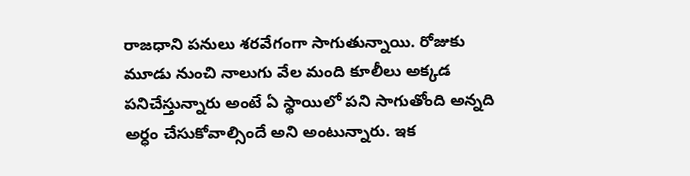రాజధాని పనులు శరవేగంగా సాగుతున్నాయి. రోజుకు మూడు నుంచి నాలుగు వేల మంది కూలీలు అక్కడ పనిచేస్తున్నారు అంటే ఏ స్థాయిలో పని సాగుతోంది అన్నది అర్ధం చేసుకోవాల్సిందే అని అంటున్నారు. ఇక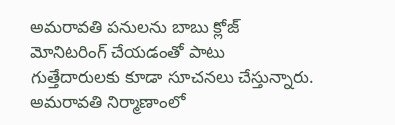అమరావతి పనులను బాబు క్లోజ్ మోనిటరింగ్ చేయడంతో పాటు గుత్తేదారులకు కూడా సూచనలు చేస్తున్నారు. అమరావతి నిర్మాణాంలో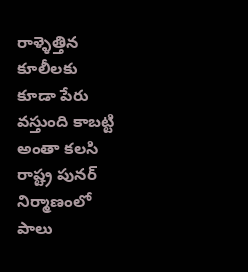రాళ్ళెత్తిన కూలీలకు కూడా పేరు వస్తుంది కాబట్టి అంతా కలసి రాష్ట్ర పునర్ నిర్మాణంలో పాలు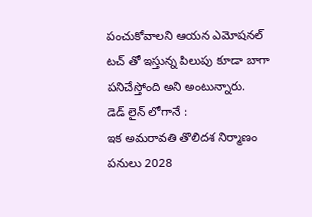పంచుకోవాలని ఆయన ఎమోషనల్ టచ్ తో ఇస్తున్న పిలుపు కూడా బాగా పనిచేస్తోంది అని అంటున్నారు.
డెడ్ లైన్ లోగానే :
ఇక అమరావతి తొలిదశ నిర్మాణం పనులు 2028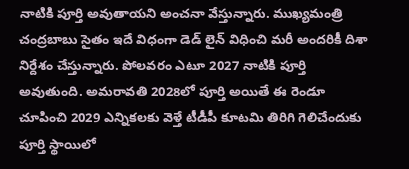నాటికి పూర్తి అవుతాయని అంచనా వేస్తున్నారు. ముఖ్యమంత్రి చంద్రబాబు సైతం ఇదే విధంగా డెడ్ లైన్ విధించి మరీ అందరికీ దిశా నిర్దేశం చేస్తున్నారు. పోలవరం ఎటూ 2027 నాటికి పూర్తి అవుతుంది. అమరావతి 2028లో పూర్తి అయితే ఈ రెండూ చూపించి 2029 ఎన్నికలకు వెళ్తే టీడీపీ కూటమి తిరిగి గెలిచేందుకు పూర్తి స్థాయిలో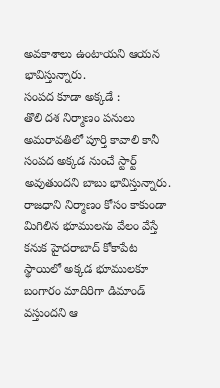అవకాశాలు ఉంటాయని ఆయన భావిస్తున్నారు.
సంపద కూడా అక్కడే :
తొలి దశ నిర్మాణం పనులు అమరావతిలో పూర్తి కావాలి కానీ సంపద అక్కడ నుంచే స్టార్ట్ అవుతుందని బాబు భావిస్తున్నారు. రాజధాని నిర్మాణం కోసం కాకుండా మిగిలిన భూములను వేలం వేస్తే కనుక హైదరాబాద్ కోకాపేట స్థాయిలో అక్కడ భూములకూ బంగారం మాదిరిగా డిమాండ్ వస్తుందని ఆ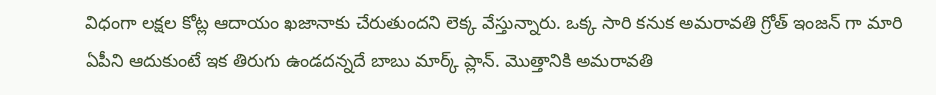విధంగా లక్షల కోట్ల ఆదాయం ఖజానాకు చేరుతుందని లెక్క వేస్తున్నారు. ఒక్క సారి కనుక అమరావతి గ్రోత్ ఇంజన్ గా మారి ఏపీని ఆదుకుంటే ఇక తిరుగు ఉండదన్నదే బాబు మార్క్ ప్లాన్. మొత్తానికి అమరావతి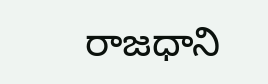రాజధాని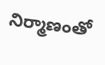నిర్మాణంతో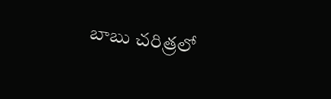బాబు చరిత్రలో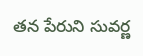తన పేరుని సువర్ణ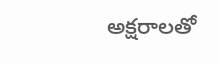అక్షరాలతో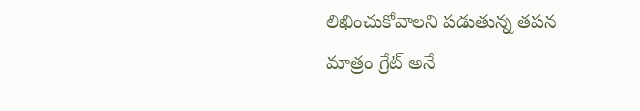లిఖించుకోవాలని పడుతున్న తపన మాత్రం గ్రేట్ అనే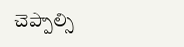చెప్పాల్సి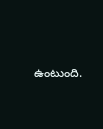ఉంటుంది.